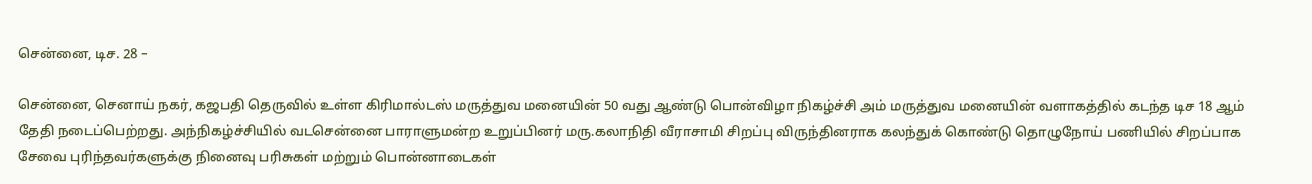சென்னை, டிச. 28 –

சென்னை, செனாய் நகர், கஜபதி தெருவில் உள்ள கிரிமால்டஸ் மருத்துவ மனையின் 50 வது ஆண்டு பொன்விழா நிகழ்ச்சி அம் மருத்துவ மனையின் வளாகத்தில் கடந்த டிச 18 ஆம் தேதி நடைப்பெற்றது. அந்நிகழ்ச்சியில் வடசென்னை பாராளுமன்ற உறுப்பினர் மரு.கலாநிதி வீராசாமி சிறப்பு விருந்தினராக கலந்துக் கொண்டு தொழுநோய் பணியில் சிறப்பாக சேவை புரிந்தவர்களுக்கு நினைவு பரிசுகள் மற்றும் பொன்னாடைகள்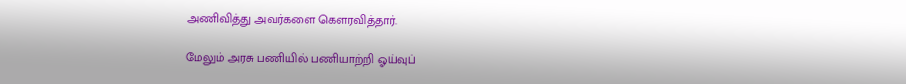அணிவித்து அவர்களை கௌரவித்தார்.

மேலும் அரசு பணியில் பணியாற்றி ஓய்வுப்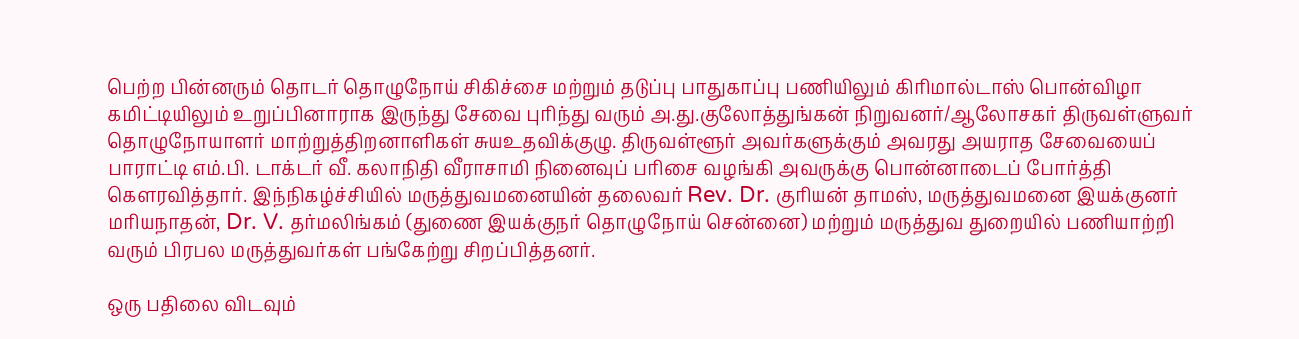பெற்ற பின்னரும் தொடர் தொழுநோய் சிகிச்சை மற்றும் தடுப்பு பாதுகாப்பு பணியிலும் கிரிமால்டாஸ் பொன்விழா கமிட்டியிலும் உறுப்பினாராக இருந்து சேவை புரிந்து வரும் அ.து.குலோத்துங்கன் நிறுவனர்/ஆலோசகர் திருவள்ளுவர் தொழுநோயாளர் மாற்றுத்திறனாளிகள் சுயஉதவிக்குழு. திருவள்ளூர் அவர்களுக்கும் அவரது அயராத சேவையைப் பாராட்டி எம்.பி. டாக்டர் வீ. கலாநிதி வீராசாமி நினைவுப் பரிசை வழங்கி அவருக்கு பொன்னாடைப் போர்த்தி கௌரவித்தார். இந்நிகழ்ச்சியில் மருத்துவமனையின் தலைவர் Rev. Dr. குரியன் தாமஸ், மருத்துவமனை இயக்குனர் மரியநாதன், Dr. V. தர்மலிங்கம் (துணை இயக்குநர் தொழுநோய் சென்னை) மற்றும் மருத்துவ துறையில் பணியாற்றி வரும் பிரபல மருத்துவர்கள் பங்கேற்று சிறப்பித்தனர்.

ஒரு பதிலை விடவும்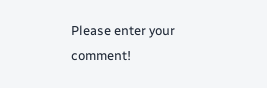Please enter your comment!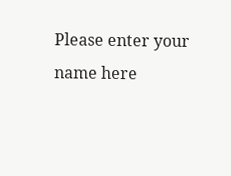Please enter your name here